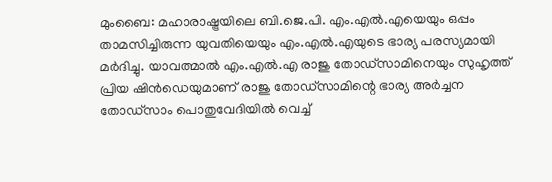മുംബൈ: മഹാരാഷ്ട്രയിലെ ബി.ജെ.പി. എം.എൽ.എയെയും ഒപ്പം താമസിച്ചിരുന്ന യുവതിയെയും എം.എൽ.എയുടെ ഭാര്യ പരസ്യമായി മർദിച്ചു. യാവത്മാൽ എം.എൽ.എ രാജു തോഡ്സാമിനെയും സുഹൃത്ത് പ്രിയ ഷിൻഡെയുമാണ് രാജു തോഡ്സാമിന്റെ ഭാര്യ അർച്ചന തോഡ്സാം പൊതുവേദിയിൽ വെച്ച്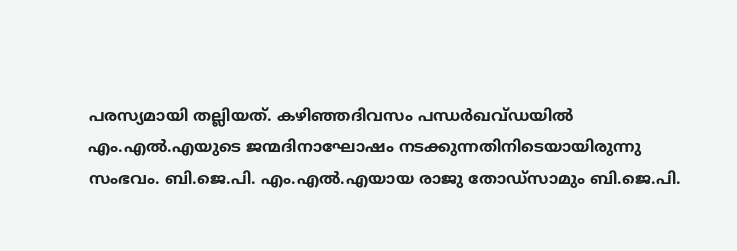പരസ്യമായി തല്ലിയത്. കഴിഞ്ഞദിവസം പന്ധർഖവ്ഡയിൽ എം.എൽ.എയുടെ ജന്മദിനാഘോഷം നടക്കുന്നതിനിടെയായിരുന്നു സംഭവം. ബി.ജെ.പി. എം.എൽ.എയായ രാജു തോഡ്സാമും ബി.ജെ.പി.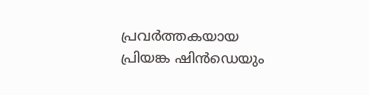പ്രവർത്തകയായ പ്രിയങ്ക ഷിൻഡെയും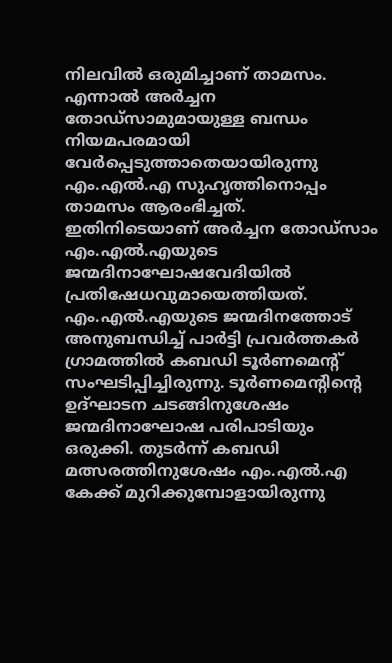നിലവിൽ ഒരുമിച്ചാണ് താമസം. എന്നാൽ അർച്ചന തോഡ്സാമുമായുള്ള ബന്ധം നിയമപരമായി വേർപ്പെടുത്താതെയായിരുന്നു എം.എൽ.എ സുഹൃത്തിനൊപ്പം താമസം ആരംഭിച്ചത്. ഇതിനിടെയാണ് അർച്ചന തോഡ്സാം എം.എൽ.എയുടെ ജന്മദിനാഘോഷവേദിയിൽ പ്രതിഷേധവുമായെത്തിയത്. എം.എൽ.എയുടെ ജന്മദിനത്തോട് അനുബന്ധിച്ച് പാർട്ടി പ്രവർത്തകർ ഗ്രാമത്തിൽ കബഡി ടൂർണമെന്റ് സംഘടിപ്പിച്ചിരുന്നു. ടൂർണമെന്റിന്റെ ഉദ്ഘാടന ചടങ്ങിനുശേഷം ജന്മദിനാഘോഷ പരിപാടിയും ഒരുക്കി. തുടർന്ന് കബഡി മത്സരത്തിനുശേഷം എം.എൽ.എ കേക്ക് മുറിക്കുമ്പോളായിരുന്നു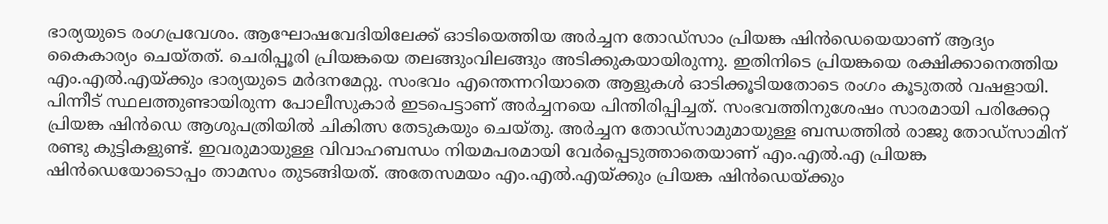ഭാര്യയുടെ രംഗപ്രവേശം. ആഘോഷവേദിയിലേക്ക് ഓടിയെത്തിയ അർച്ചന തോഡ്സാം പ്രിയങ്ക ഷിൻഡെയെയാണ് ആദ്യം കൈകാര്യം ചെയ്തത്. ചെരിപ്പൂരി പ്രിയങ്കയെ തലങ്ങുംവിലങ്ങും അടിക്കുകയായിരുന്നു. ഇതിനിടെ പ്രിയങ്കയെ രക്ഷിക്കാനെത്തിയ എം.എൽ.എയ്ക്കും ഭാര്യയുടെ മർദനമേറ്റു. സംഭവം എന്തെന്നറിയാതെ ആളുകൾ ഓടിക്കൂടിയതോടെ രംഗം കൂടുതൽ വഷളായി. പിന്നീട് സ്ഥലത്തുണ്ടായിരുന്ന പോലീസുകാർ ഇടപെട്ടാണ് അർച്ചനയെ പിന്തിരിപ്പിച്ചത്. സംഭവത്തിനുശേഷം സാരമായി പരിക്കേറ്റ പ്രിയങ്ക ഷിൻഡെ ആശുപത്രിയിൽ ചികിത്സ തേടുകയും ചെയ്തു. അർച്ചന തോഡ്സാമുമായുള്ള ബന്ധത്തിൽ രാജു തോഡ്സാമിന് രണ്ടു കുട്ടികളുണ്ട്. ഇവരുമായുള്ള വിവാഹബന്ധം നിയമപരമായി വേർപ്പെടുത്താതെയാണ് എം.എൽ.എ പ്രിയങ്ക ഷിൻഡെയോടൊപ്പം താമസം തുടങ്ങിയത്. അതേസമയം എം.എൽ.എയ്ക്കും പ്രിയങ്ക ഷിൻഡെയ്ക്കും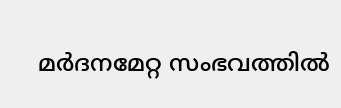മർദനമേറ്റ സംഭവത്തിൽ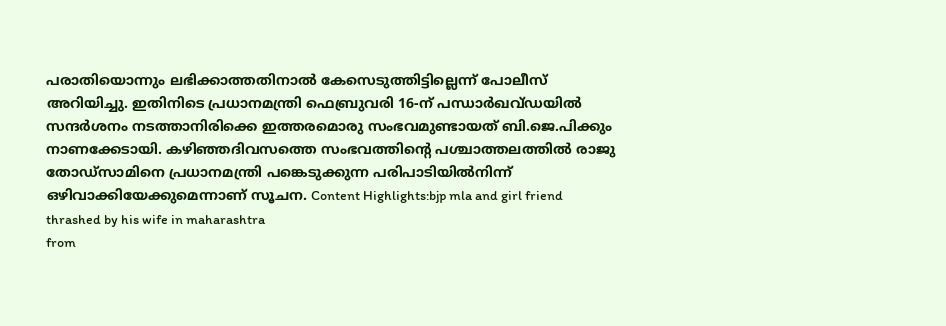പരാതിയൊന്നും ലഭിക്കാത്തതിനാൽ കേസെടുത്തിട്ടില്ലെന്ന് പോലീസ് അറിയിച്ചു. ഇതിനിടെ പ്രധാനമന്ത്രി ഫെബ്രുവരി 16-ന് പന്ധാർഖവ്ഡയിൽ സന്ദർശനം നടത്താനിരിക്കെ ഇത്തരമൊരു സംഭവമുണ്ടായത് ബി.ജെ.പിക്കും നാണക്കേടായി. കഴിഞ്ഞദിവസത്തെ സംഭവത്തിന്റെ പശ്ചാത്തലത്തിൽ രാജു തോഡ്സാമിനെ പ്രധാനമന്ത്രി പങ്കെടുക്കുന്ന പരിപാടിയിൽനിന്ന് ഒഴിവാക്കിയേക്കുമെന്നാണ് സൂചന. Content Highlights:bjp mla and girl friend thrashed by his wife in maharashtra
from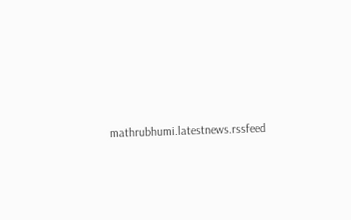mathrubhumi.latestnews.rssfeed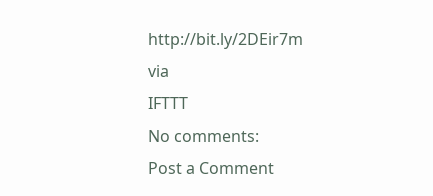http://bit.ly/2DEir7m
via
IFTTT
No comments:
Post a Comment